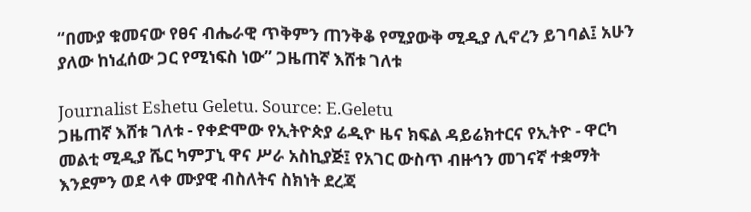“በሙያ ቁመናው የፀና ብሔራዊ ጥቅምን ጠንቅቆ የሚያውቅ ሚዲያ ሊኖረን ይገባል፤ አሁን ያለው ከነፈሰው ጋር የሚነፍስ ነው” ጋዜጠኛ እሸቱ ገለቱ

Journalist Eshetu Geletu. Source: E.Geletu
ጋዜጠኛ እሸቱ ገለቱ - የቀድሞው የኢትዮጵያ ሬዲዮ ዜና ክፍል ዳይሬክተርና የኢትዮ - ዋርካ መልቲ ሚዲያ ሼር ካምፓኒ ዋና ሥራ አስኪያጅ፤ የአገር ውስጥ ብዙኅን መገናኛ ተቋማት እንደምን ወደ ላቀ ሙያዊ ብስለትና ስክነት ደረጃ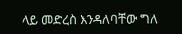ላይ መድረስ እንዳለባቸው ግለ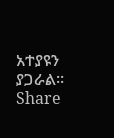አተያዩን ያጋራል።
Share